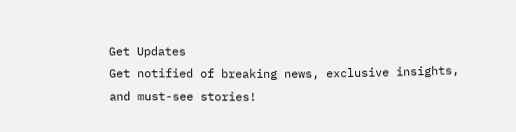Get Updates
Get notified of breaking news, exclusive insights, and must-see stories!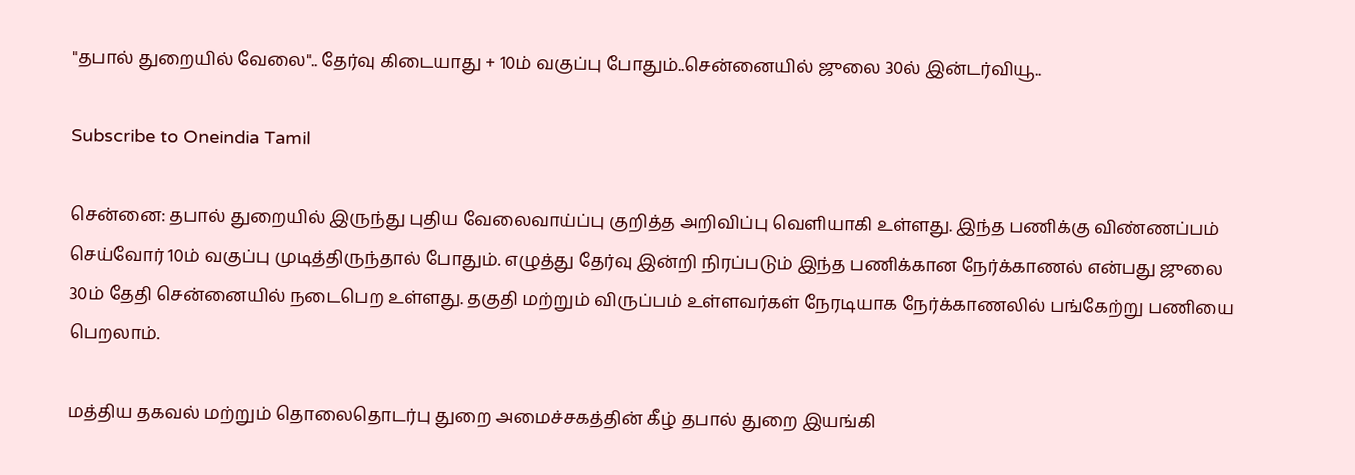"தபால் துறையில் வேலை".. தேர்வு கிடையாது + 10ம் வகுப்பு போதும்..சென்னையில் ஜுலை 30ல் இன்டர்வியூ..

Subscribe to Oneindia Tamil

சென்னை: தபால் துறையில் இருந்து புதிய வேலைவாய்ப்பு குறித்த அறிவிப்பு வெளியாகி உள்ளது. இந்த பணிக்கு விண்ணப்பம் செய்வோர் 10ம் வகுப்பு முடித்திருந்தால் போதும். எழுத்து தேர்வு இன்றி நிரப்படும் இந்த பணிக்கான நேர்க்காணல் என்பது ஜுலை 30ம் தேதி சென்னையில் நடைபெற உள்ளது. தகுதி மற்றும் விருப்பம் உள்ளவர்கள் நேரடியாக நேர்க்காணலில் பங்கேற்று பணியை பெறலாம்.

மத்திய தகவல் மற்றும் தொலைதொடர்பு துறை அமைச்சகத்தின் கீழ் தபால் துறை இயங்கி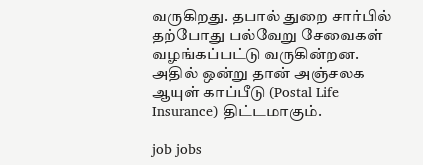வருகிறது. தபால் துறை சார்பில் தற்போது பல்வேறு சேவைகள் வழங்கப்பட்டு வருகின்றன. அதில் ஒன்று தான் அஞ்சலக ஆயுள் காப்பீடு (Postal Life Insurance) திட்டமாகும்.

job jobs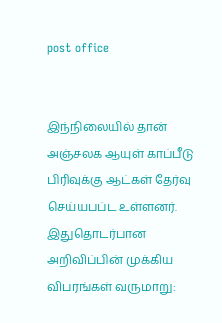post office


இந்நிலையில் தான் அஞ்சலக ஆயுள் காப்பீடு பிரிவுக்கு ஆட்கள் தேர்வு செய்யபப்ட உள்ளனர். இதுதொடர்பான அறிவிப்பின் முக்கிய விபரங்கள் வருமாறு: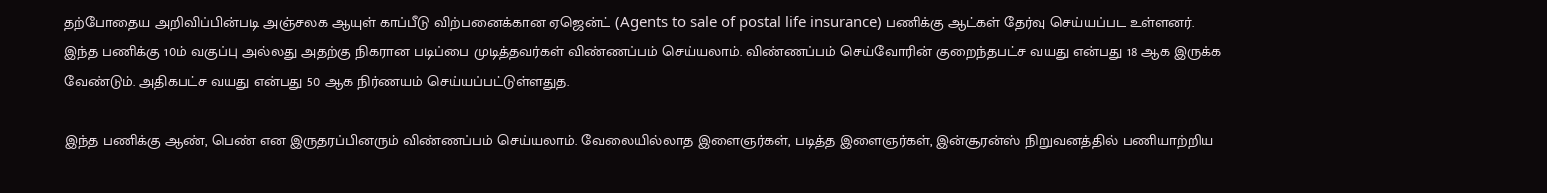தற்போதைய அறிவிப்பின்படி அஞ்சலக ஆயுள் காப்பீடு விற்பனைக்கான ஏஜென்ட் (Agents to sale of postal life insurance) பணிக்கு ஆட்கள் தேர்வு செய்யப்பட உள்ளனர். இந்த பணிக்கு 10ம் வகுப்பு அல்லது அதற்கு நிகரான படிப்பை முடித்தவர்கள் விண்ணப்பம் செய்யலாம். விண்ணப்பம் செய்வோரின் குறைந்தபட்ச வயது என்பது 18 ஆக இருக்க வேண்டும். அதிகபட்ச வயது என்பது 50 ஆக நிர்ணயம் செய்யப்பட்டுள்ளதுத.

இந்த பணிக்கு ஆண், பெண் என இருதரப்பினரும் விண்ணப்பம் செய்யலாம். வேலையில்லாத இளைஞர்கள், படித்த இளைஞர்கள், இன்சூரன்ஸ் நிறுவனத்தில் பணியாற்றிய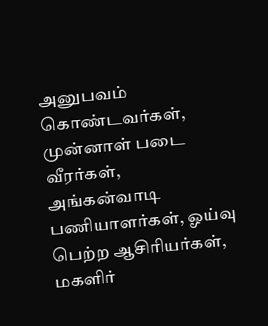அனுபவம் கொண்டவர்கள், முன்னாள் படை வீரர்கள், அங்கன்வாடி பணியாளர்கள், ஓய்வு பெற்ற ஆசிரியர்கள், மகளிர்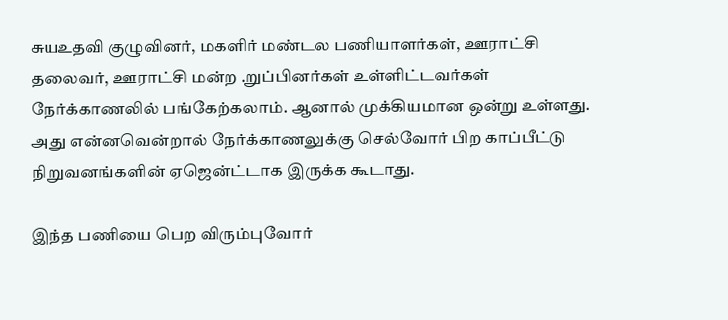சுயஉதவி குழுவினர், மகளிர் மண்டல பணியாளர்கள், ஊராட்சி தலைவர், ஊராட்சி மன்ற .றுப்பினர்கள் உள்ளிட்டவர்கள் நேர்க்காணலில் பங்கேற்கலாம். ஆனால் முக்கியமான ஒன்று உள்ளது. அது என்னவென்றால் நேர்க்காணலுக்கு செல்வோர் பிற காப்பீட்டு நிறுவனங்களின் ஏஜென்ட்டாக இருக்க கூடாது.

இந்த பணியை பெற விரும்புவோர்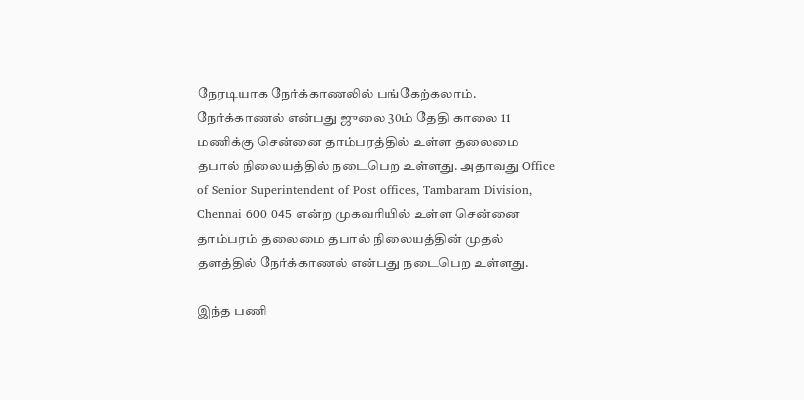நேரடியாக நேர்க்காணலில் பங்கேற்கலாம். நேர்க்காணல் என்பது ஜுலை 30ம் தேதி காலை 11 மணிக்கு சென்னை தாம்பரத்தில் உள்ள தலைமை தபால் நிலையத்தில் நடைபெற உள்ளது. அதாவது Office of Senior Superintendent of Post offices, Tambaram Division, Chennai 600 045 என்ற முகவரியில் உள்ள சென்னை தாம்பரம் தலைமை தபால் நிலையத்தின் முதல் தளத்தில் நேர்க்காணல் என்பது நடைபெற உள்ளது.

இந்த பணி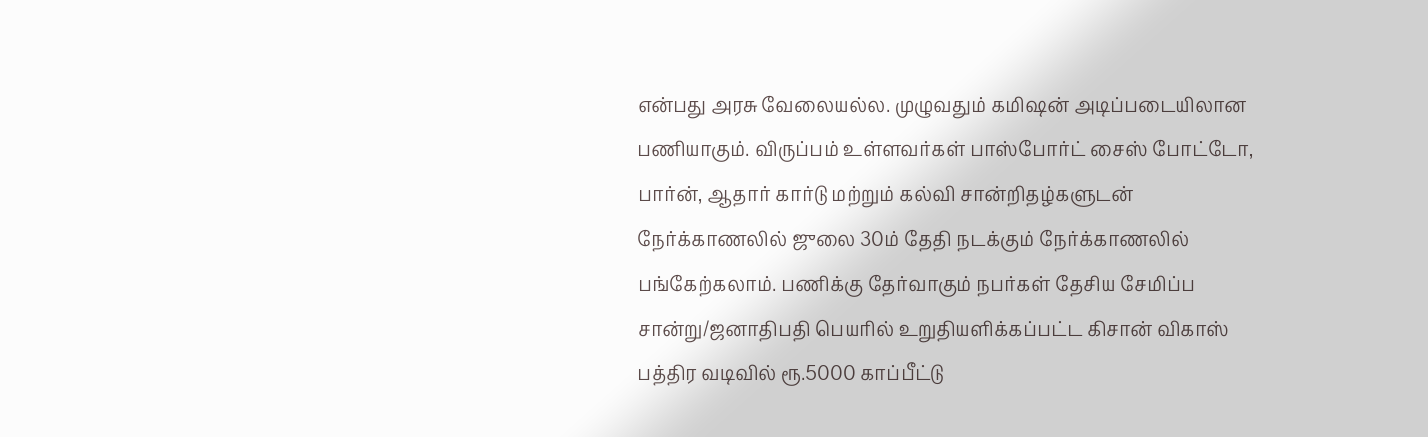என்பது அரசு வேலையல்ல. முழுவதும் கமிஷன் அடிப்படையிலான பணியாகும். விருப்பம் உள்ளவர்கள் பாஸ்போர்ட் சைஸ் போட்டோ, பார்ன், ஆதார் கார்டு மற்றும் கல்வி சான்றிதழ்களுடன் நேர்க்காணலில் ஜுலை 30ம் தேதி நடக்கும் நேர்க்காணலில் பங்கேற்கலாம். பணிக்கு தேர்வாகும் நபர்கள் தேசிய சேமிப்ப சான்று/ஜனாதிபதி பெயரில் உறுதியளிக்கப்பட்ட கிசான் விகாஸ் பத்திர வடிவில் ரூ.5000 காப்பீட்டு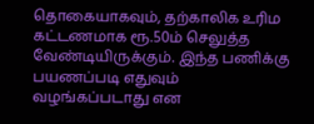தொகையாகவும், தற்காலிக உரிம கட்டணமாக ரூ.50ம் செலுத்த வேண்டியிருக்கும். இந்த பணிக்கு பயணப்படி எதுவும் வழங்கப்படாது என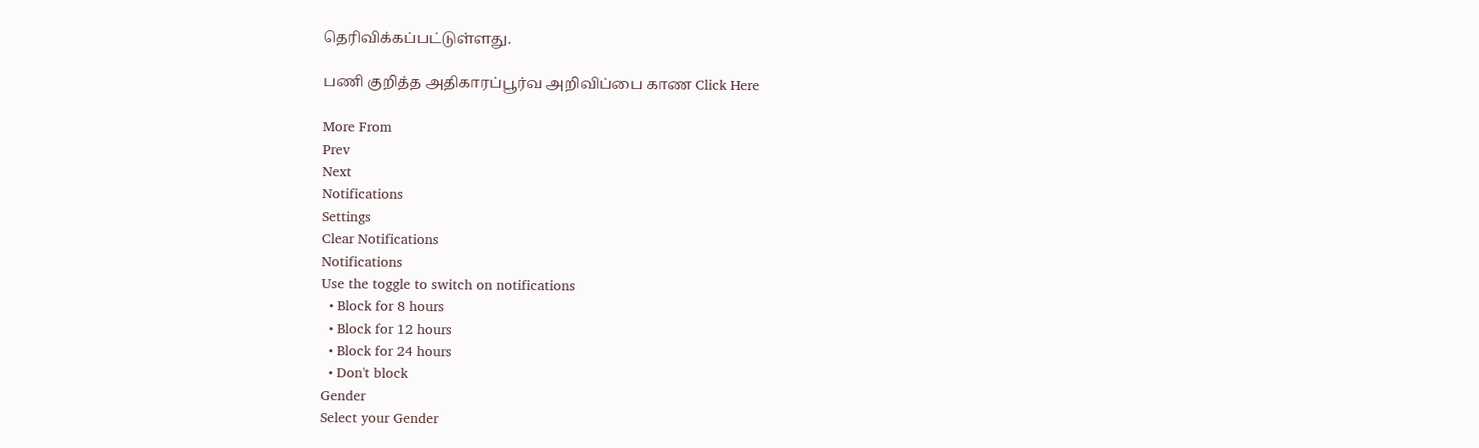தெரிவிக்கப்பட்டுள்ளது.

பணி குறித்த அதிகாரப்பூர்வ அறிவிப்பை காண Click Here

More From
Prev
Next
Notifications
Settings
Clear Notifications
Notifications
Use the toggle to switch on notifications
  • Block for 8 hours
  • Block for 12 hours
  • Block for 24 hours
  • Don't block
Gender
Select your Gender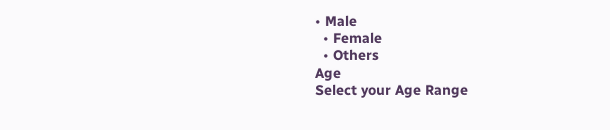• Male
  • Female
  • Others
Age
Select your Age Range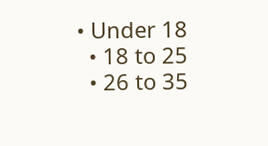• Under 18
  • 18 to 25
  • 26 to 35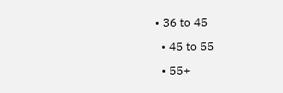• 36 to 45
  • 45 to 55
  • 55+